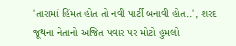'તારામાં હિંમત હોત તો નવી પાર્ટી બનાવી હોત..', શરદ જૂથના નેતાનો અજિત પવાર પર મોટો હુમલો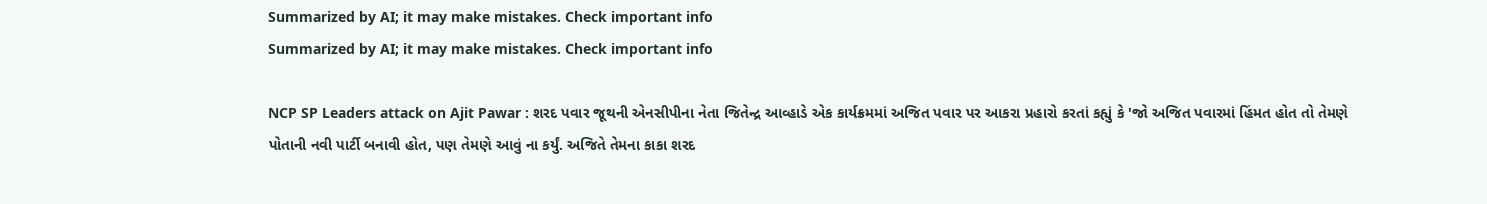Summarized by AI; it may make mistakes. Check important info
Summarized by AI; it may make mistakes. Check important info

NCP SP Leaders attack on Ajit Pawar : શરદ પવાર જૂથની એનસીપીના નેતા જિતેન્દ્ર આવ્હાડે એક કાર્યક્રમમાં અજિત પવાર પર આકરા પ્રહારો કરતાં કહ્યું કે 'જો અજિત પવારમાં હિંમત હોત તો તેમણે પોતાની નવી પાર્ટી બનાવી હોત, પણ તેમણે આવું ના કર્યું. અજિતે તેમના કાકા શરદ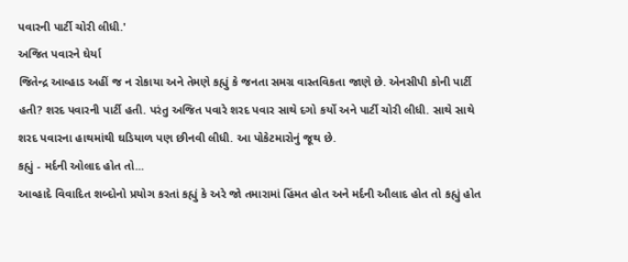પવારની પાર્ટી ચોરી લીધી.'
અજિત પવારને ઘેર્યા
જિતેન્દ્ર આવ્હાડ અહીં જ ન રોકાયા અને તેમણે કહ્યું કે જનતા સમગ્ર વાસ્તવિકતા જાણે છે. એનસીપી કોની પાર્ટી હતી? શરદ પવારની પાર્ટી હતી. પરંતુ અજિત પવારે શરદ પવાર સાથે દગો કર્યો અને પાર્ટી ચોરી લીધી. સાથે સાથે શરદ પવારના હાથમાંથી ઘડિયાળ પણ છીનવી લીધી. આ પોકેટમારોનું જૂથ છે.
કહ્યું - મર્દની ઓલાદ હોત તો...
આવ્હાદે વિવાદિત શબ્દોનો પ્રયોગ કરતાં કહ્યું કે અરે જો તમારામાં હિંમત હોત અને મર્દની ઔલાદ હોત તો કહ્યું હોત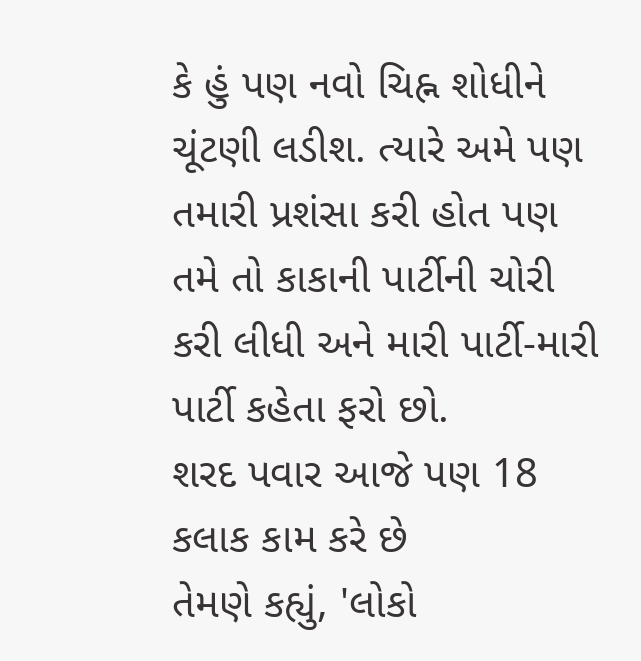કે હું પણ નવો ચિહ્ન શોધીને ચૂંટણી લડીશ. ત્યારે અમે પણ તમારી પ્રશંસા કરી હોત પણ તમે તો કાકાની પાર્ટીની ચોરી કરી લીધી અને મારી પાર્ટી-મારી પાર્ટી કહેતા ફરો છો.
શરદ પવાર આજે પણ 18 કલાક કામ કરે છે
તેમણે કહ્યું, 'લોકો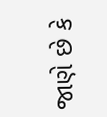જાણે છે કે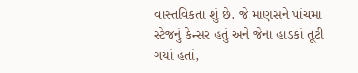વાસ્તવિકતા શું છે. જે માણસને પાંચમા સ્ટેજનું કેન્સર હતું અને જેના હાડકાં તૂટી ગયાં હતાં,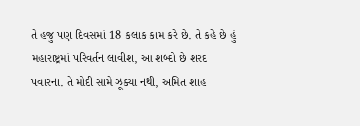તે હજુ પણ દિવસમાં 18 કલાક કામ કરે છે. તે કહે છે હું મહારાષ્ટ્રમાં પરિવર્તન લાવીશ, આ શબ્દો છે શરદ પવારના. તે મોદી સામે ઝૂક્યા નથી, અમિત શાહ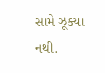સામે ઝૂક્યા નથી.